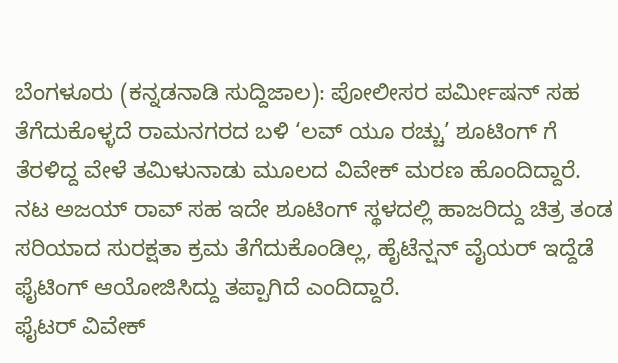ಬೆಂಗಳೂರು (ಕನ್ನಡನಾಡಿ ಸುದ್ದಿಜಾಲ): ಪೋಲೀಸರ ಪರ್ಮೀಷನ್ ಸಹ ತೆಗೆದುಕೊಳ್ಳದೆ ರಾಮನಗರದ ಬಳಿ ‘ಲವ್ ಯೂ ರಚ್ಚು’ ಶೂಟಿಂಗ್ ಗೆ ತೆರಳಿದ್ದ ವೇಳೆ ತಮಿಳುನಾಡು ಮೂಲದ ವಿವೇಕ್ ಮರಣ ಹೊಂದಿದ್ದಾರೆ.
ನಟ ಅಜಯ್ ರಾವ್ ಸಹ ಇದೇ ಶೂಟಿಂಗ್ ಸ್ಥಳದಲ್ಲಿ ಹಾಜರಿದ್ದು ಚಿತ್ರ ತಂಡ ಸರಿಯಾದ ಸುರಕ್ಷತಾ ಕ್ರಮ ತೆಗೆದುಕೊಂಡಿಲ್ಲ, ಹೈಟೆನ್ಷನ್ ವೈಯರ್ ಇದ್ದೆಡೆ ಫೈಟಿಂಗ್ ಆಯೋಜಿಸಿದ್ದು ತಪ್ಪಾಗಿದೆ ಎಂದಿದ್ದಾರೆ.
ಫೈಟರ್ ವಿವೇಕ್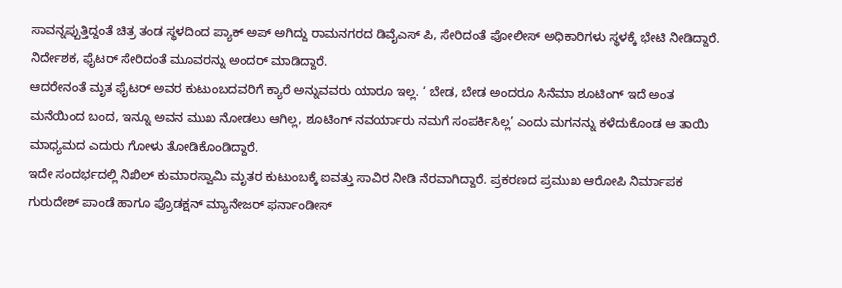ಸಾವನ್ನಪ್ಪುತ್ತಿದ್ದಂತೆ ಚಿತ್ರ ತಂಡ ಸ್ಥಳದಿಂದ ಪ್ಯಾಕ್ ಅಪ್ ಅಗಿದ್ದು ರಾಮನಗರದ ಡಿವೈಎಸ್ ಪಿ, ಸೇರಿದಂತೆ ಪೋಲೀಸ್ ಅಧಿಕಾರಿಗಳು ಸ್ಥಳಕ್ಕೆ ಭೇಟಿ ನೀಡಿದ್ದಾರೆ. ನಿರ್ದೇಶಕ, ಫೈಟರ್ ಸೇರಿದಂತೆ ಮೂವರನ್ನು ಅಂದರ್ ಮಾಡಿದ್ದಾರೆ.
ಆದರೇನಂತೆ ಮೃತ ಫೈಟರ್ ಅವರ ಕುಟುಂಬದವರಿಗೆ ಕ್ಯಾರೆ ಅನ್ನುವವರು ಯಾರೂ ಇಲ್ಲ. ‘ ಬೇಡ, ಬೇಡ ಅಂದರೂ ಸಿನೆಮಾ ಶೂಟಿಂಗ್ ಇದೆ ಅಂತ ಮನೆಯಿಂದ ಬಂದ, ಇನ್ನೂ ಅವನ ಮುಖ ನೋಡಲು ಆಗಿಲ್ಲ, ಶೂಟಿಂಗ್ ನವರ್ಯಾರು ನಮಗೆ ಸಂಪರ್ಕಿಸಿಲ್ಲ’ ಎಂದು ಮಗನನ್ನು ಕಳೆದುಕೊಂಡ ಆ ತಾಯಿ ಮಾಧ್ಯಮದ ಎದುರು ಗೋಳು ತೋಡಿಕೊಂಡಿದ್ದಾರೆ.
ಇದೇ ಸಂದರ್ಭದಲ್ಲಿ ನಿಖಿಲ್ ಕುಮಾರಸ್ವಾಮಿ ಮೃತರ ಕುಟುಂಬಕ್ಕೆ ಐವತ್ತು ಸಾವಿರ ನೀಡಿ ನೆರವಾಗಿದ್ದಾರೆ. ಪ್ರಕರಣದ ಪ್ರಮುಖ ಆರೋಪಿ ನಿರ್ಮಾಪಕ ಗುರುದೇಶ್ ಪಾಂಡೆ ಹಾಗೂ ಪ್ರೊಡಕ್ಷನ್ ಮ್ಯಾನೇಜರ್ ಫರ್ನಾಂಡೀಸ್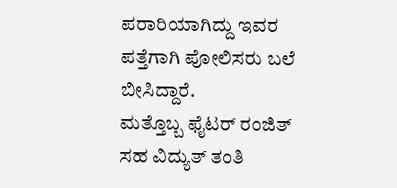ಪರಾರಿಯಾಗಿದ್ದು ಇವರ ಪತ್ತೆಗಾಗಿ ಪೋಲಿಸರು ಬಲೆ ಬೀಸಿದ್ದಾರೆ.
ಮತ್ತೊಬ್ಬ ಫೈಟರ್ ರಂಜಿತ್ ಸಹ ವಿದ್ಯುತ್ ತಂತಿ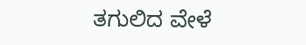ತಗುಲಿದ ವೇಳೆ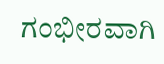ಗಂಭೀರವಾಗಿ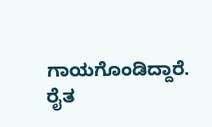ಗಾಯಗೊಂಡಿದ್ದಾರೆ. ರೈತ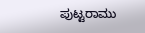ಪುಟ್ಟರಾಮು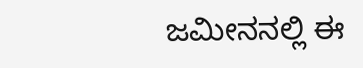ಜಮೀನನಲ್ಲಿ ಈ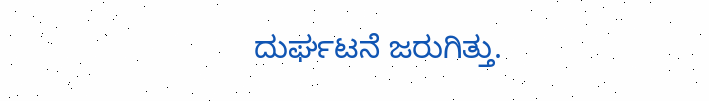ದುರ್ಘಟನೆ ಜರುಗಿತ್ತು.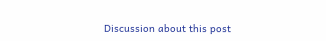Discussion about this post